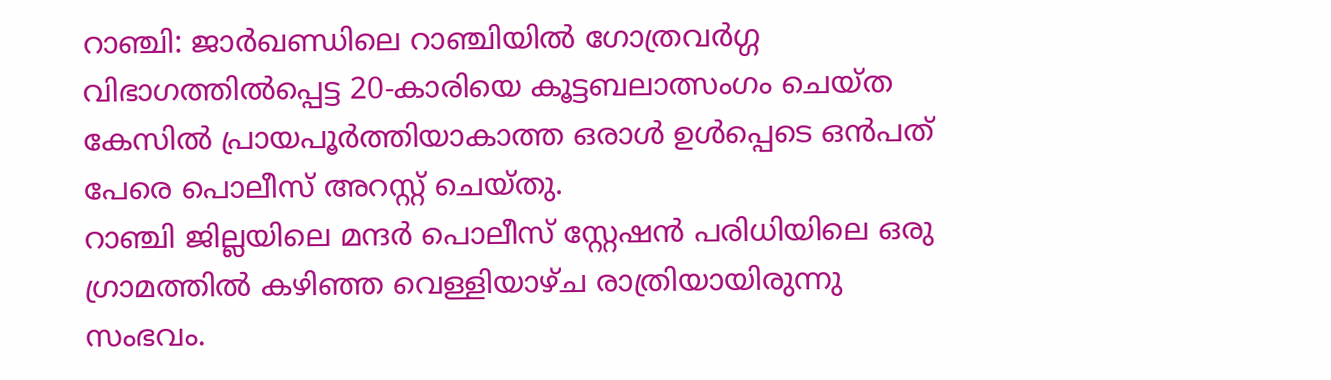റാഞ്ചി: ജാർഖണ്ഡിലെ റാഞ്ചിയിൽ ഗോത്രവർഗ്ഗ വിഭാഗത്തിൽപ്പെട്ട 20-കാരിയെ കൂട്ടബലാത്സംഗം ചെയ്ത കേസിൽ പ്രായപൂർത്തിയാകാത്ത ഒരാൾ ഉൾപ്പെടെ ഒൻപത് പേരെ പൊലീസ് അറസ്റ്റ് ചെയ്തു.
റാഞ്ചി ജില്ലയിലെ മന്ദർ പൊലീസ് സ്റ്റേഷൻ പരിധിയിലെ ഒരു ഗ്രാമത്തിൽ കഴിഞ്ഞ വെള്ളിയാഴ്ച രാത്രിയായിരുന്നു സംഭവം.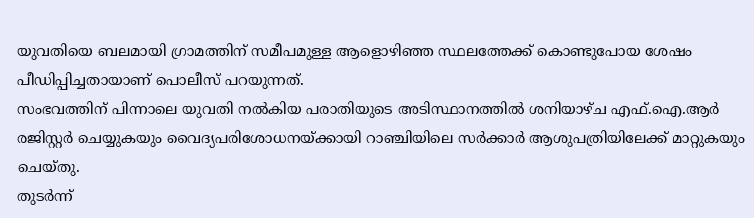യുവതിയെ ബലമായി ഗ്രാമത്തിന് സമീപമുള്ള ആളൊഴിഞ്ഞ സ്ഥലത്തേക്ക് കൊണ്ടുപോയ ശേഷം പീഡിപ്പിച്ചതായാണ് പൊലീസ് പറയുന്നത്.
സംഭവത്തിന് പിന്നാലെ യുവതി നൽകിയ പരാതിയുടെ അടിസ്ഥാനത്തിൽ ശനിയാഴ്ച എഫ്.ഐ.ആർ രജിസ്റ്റർ ചെയ്യുകയും വൈദ്യപരിശോധനയ്ക്കായി റാഞ്ചിയിലെ സർക്കാർ ആശുപത്രിയിലേക്ക് മാറ്റുകയും ചെയ്തു.
തുടർന്ന്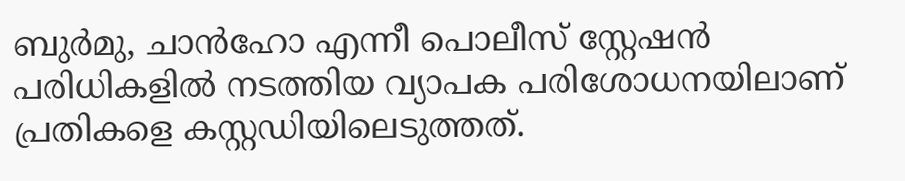ബുർമു, ചാൻഹോ എന്നീ പൊലീസ് സ്റ്റേഷൻ പരിധികളിൽ നടത്തിയ വ്യാപക പരിശോധനയിലാണ് പ്രതികളെ കസ്റ്റഡിയിലെടുത്തത്.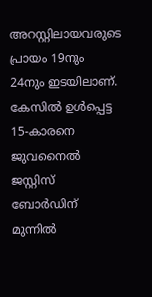അറസ്റ്റിലായവരുടെ പ്രായം 19നും 24നും ഇടയിലാണ്. കേസിൽ ഉൾപ്പെട്ട 15-കാരനെ ജുവനൈൽ ജസ്റ്റിസ് ബോർഡിന് മുന്നിൽ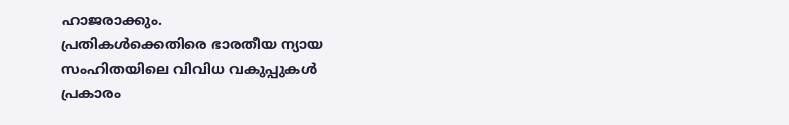ഹാജരാക്കും.
പ്രതികൾക്കെതിരെ ഭാരതീയ ന്യായ സംഹിതയിലെ വിവിധ വകുപ്പുകൾ പ്രകാരം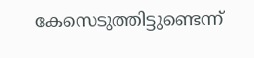കേസെടുത്തിട്ടുണ്ടെന്ന്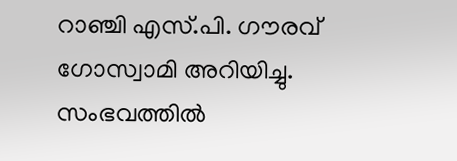റാഞ്ചി എസ്.പി. ഗൗരവ് ഗോസ്വാമി അറിയിച്ചു. സംഭവത്തിൽ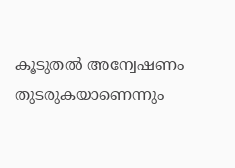കൂടുതൽ അന്വേഷണം തുടരുകയാണെന്നും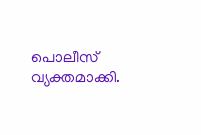പൊലീസ് വ്യക്തമാക്കി.